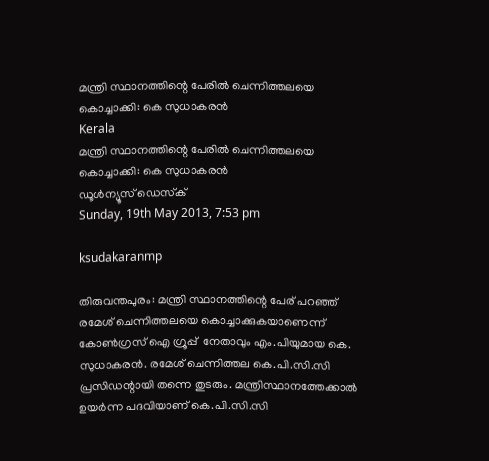മന്ത്രി സ്ഥാനത്തിന്റെ പേരില്‍ ചെന്നിത്തലയെ കൊച്ചാക്കി: കെ സുധാകരന്‍
Kerala
മന്ത്രി സ്ഥാനത്തിന്റെ പേരില്‍ ചെന്നിത്തലയെ കൊച്ചാക്കി: കെ സുധാകരന്‍
ഡൂള്‍ന്യൂസ് ഡെസ്‌ക്
Sunday, 19th May 2013, 7:53 pm

ksudakaranmp

തിരുവന്തപുരം: മന്ത്രി സ്ഥാനത്തിന്റെ പേര് പറഞ്ഞ്  രമേശ് ചെന്നിത്തലയെ കൊച്ചാക്കുകയാണെന്ന് കോണ്‍ഗ്രസ് ഐ ഗ്രൂപ്പ്  നേതാവും എം.പിയുമായ കെ. സുധാകരന്‍. രമേശ് ചെന്നിത്തല കെ.പി.സി.സി പ്രസിഡന്റായി തന്നെ തുടരും. മന്ത്രിസ്ഥാനത്തേക്കാല്‍ ഉയര്‍ന്ന പദവിയാണ് കെ.പി.സി.സി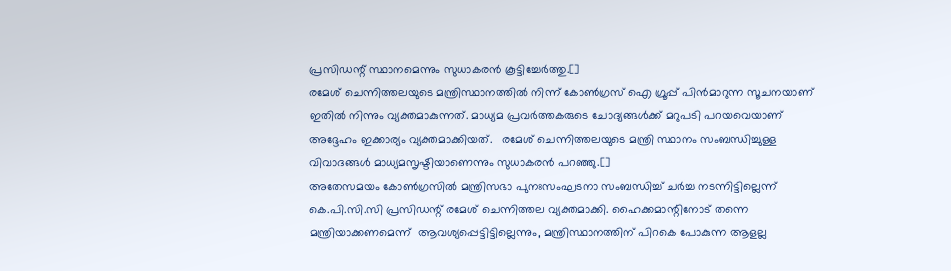പ്രസിഡന്റ് സ്ഥാനമെന്നും സുധാകരന്‍ കൂട്ടിച്ചേര്‍ത്തു.[]
രമേശ് ചെന്നിത്തലയുടെ മന്ത്രിസ്ഥാനത്തില്‍ നിന്ന് കോണ്‍ഗ്രസ് ഐ ഗ്രൂപ്പ് പിന്‍മാറുന്ന സൂചനയാണ് ഇതില്‍ നിന്നും വ്യക്തമാകുന്നത്. മാധ്യമ പ്രവര്‍ത്തകരുടെ ചോദ്യങ്ങള്‍ക്ക് മറുപടി പറയവെയാണ് അദ്ദേഹം ഇക്കാര്യം വ്യക്തമാക്കിയത്.   രമേശ് ചെന്നിത്തലയുടെ മന്ത്രി സ്ഥാനം സംബന്ധിച്ചുള്ള വിവാദങ്ങള്‍ മാധ്യമസൃഷ്ടിയാണെന്നും സുധാകരന്‍ പറഞ്ഞു.[]
അതേസമയം കോണ്‍ഗ്രസില്‍ മന്ത്രിസഭാ പുനഃസംഘടനാ സംബന്ധിച്ച് ചര്‍ച്ച നടന്നിട്ടില്ലെന്ന് കെ.പി.സി.സി പ്രസിഡന്റ് രമേശ് ചെന്നിത്തല വ്യക്തമാക്കി. ഹൈക്കമാന്റിനോട് തന്നെ മന്ത്രിയാക്കണമെന്ന്  ആവശ്യപ്പെട്ടിട്ടില്ലെന്നും, മന്ത്രിസ്ഥാനത്തിന് പിറകെ പോകുന്ന ആളല്ല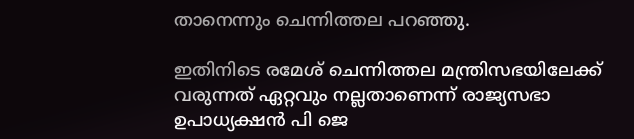താനെന്നും ചെന്നിത്തല പറഞ്ഞു.

ഇതിനിടെ രമേശ് ചെന്നിത്തല മന്ത്രിസഭയിലേക്ക് വരുന്നത് ഏറ്റവും നല്ലതാണെന്ന് രാജ്യസഭാ ഉപാധ്യക്ഷന്‍ പി ജെ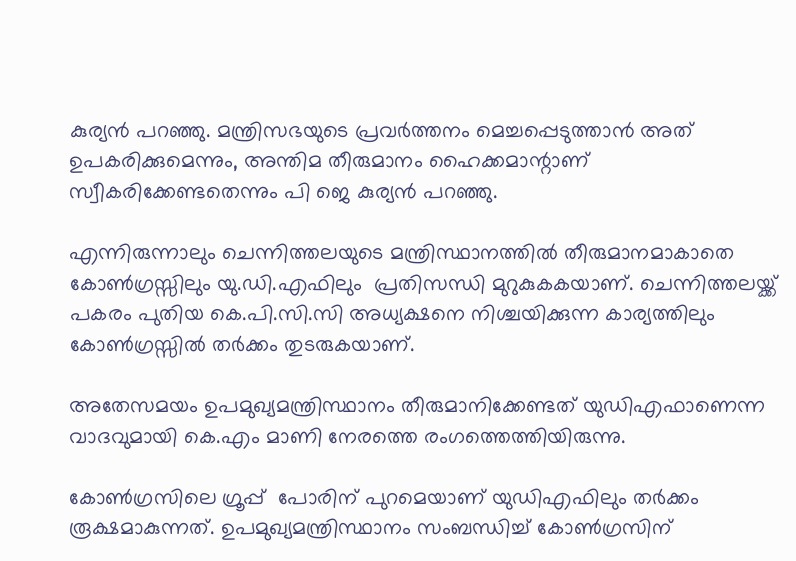കുര്യന്‍ പറഞ്ഞു. മന്ത്രിസഭയുടെ പ്രവര്‍ത്തനം മെച്ചപ്പെടുത്താന്‍ അത് ഉപകരിക്കുമെന്നും, അന്തിമ തീരുമാനം ഹൈക്കമാന്റാണ് സ്വീകരിക്കേണ്ടതെന്നും പി ജെ കുര്യന്‍ പറഞ്ഞു.

എന്നിരുന്നാലും ചെന്നിത്തലയുടെ മന്ത്രിസ്ഥാനത്തില്‍ തീരുമാനമാകാതെ കോണ്‍ഗ്രസ്സിലും യു.ഡി.എഫിലും  പ്രതിസന്ധി മുറുകുകകയാണ്. ചെന്നിത്തലയ്ക്ക് പകരം പുതിയ കെ.പി.സി.സി അധ്യക്ഷനെ നിശ്ചയിക്കുന്ന കാര്യത്തിലും കോണ്‍ഗ്രസ്സില്‍ തര്‍ക്കം തുടരുകയാണ്.

അതേസമയം ഉപമുഖ്യമന്ത്രിസ്ഥാനം തീരുമാനിക്കേണ്ടത് യുഡിഎഫാണെന്ന വാദവുമായി കെ.എം മാണി നേരത്തെ രംഗത്തെത്തിയിരുന്നു.

കോണ്‍ഗ്രസിലെ ഗ്രൂപ്പ്  പോരിന് പുറമെയാണ് യുഡിഎഫിലും തര്‍ക്കം രൂക്ഷമാകുന്നത്. ഉപമുഖ്യമന്ത്രിസ്ഥാനം സംബന്ധിച്ച് കോണ്‍ഗ്രസിന്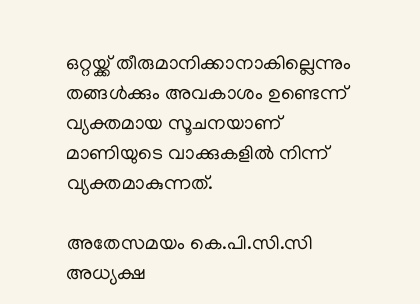ഒറ്റയ്ക്ക് തീരുമാനിക്കാനാകില്ലെന്നും തങ്ങള്‍ക്കും അവകാശം ഉണ്ടെന്ന് വ്യക്തമായ സൂചനയാണ് മാണിയുടെ വാക്കുകളില്‍ നിന്ന് വ്യക്തമാകുന്നത്.

അതേസമയം കെ.പി.സി.സി അധ്യക്ഷ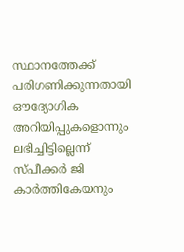സ്ഥാനത്തേക്ക് പരിഗണിക്കുന്നതായി ഔദ്യോഗിക അറിയിപ്പുകളൊന്നും ലഭിച്ചിട്ടില്ലെന്ന് സ്പീക്കര്‍ ജി കാര്‍ത്തികേയനും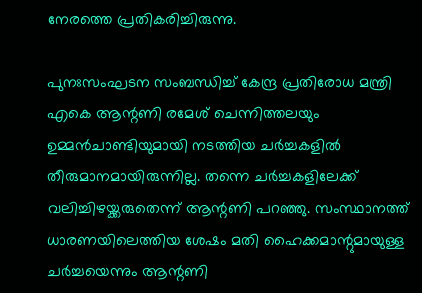നേരത്തെ പ്രതികരിച്ചിരുന്നു.

പുനഃസംഘടന സംബന്ധിച്ച് കേന്ദ്ര പ്രതിരോധ മന്ത്രി എകെ ആന്റണി രമേശ് ചെന്നിത്തലയും ഉമ്മന്‍ചാണ്ടിയുമായി നടത്തിയ ചര്‍ച്ചകളില്‍ തീരുമാനമായിരുന്നില്ല. തന്നെ ചര്‍ച്ചകളിലേക്ക് വലിച്ചിഴയ്ക്കരുതെന്ന് ആന്റണി പറഞ്ഞു. സംസ്ഥാനത്ത് ധാരണയിലെത്തിയ ശേഷം മതി ഹൈക്കമാന്റുമായുള്ള ചര്‍ച്ചയെന്നും ആന്റണി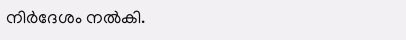നിര്‍ദേശം നല്‍കി.